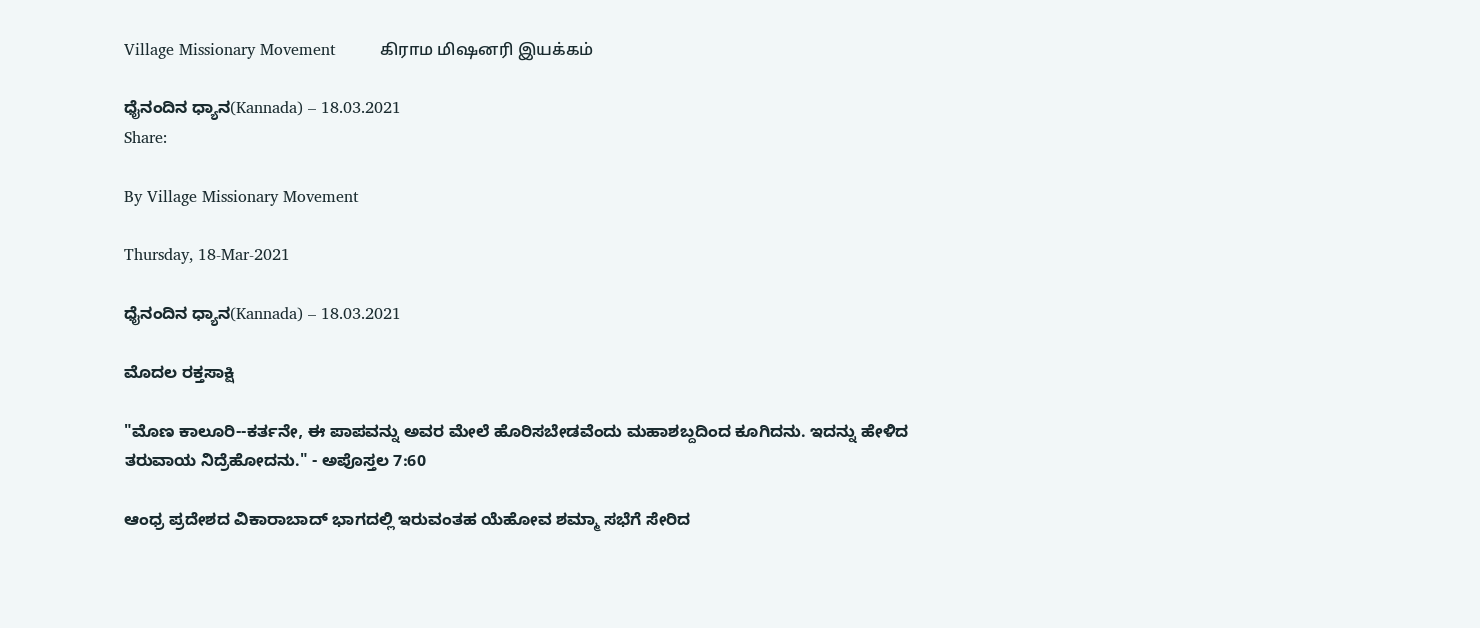Village Missionary Movement         கிராம மிஷனரி இயக்கம்

ಧೈನಂದಿನ ಧ್ಯಾನ(Kannada) – 18.03.2021
Share:

By Village Missionary Movement

Thursday, 18-Mar-2021

ಧೈನಂದಿನ ಧ್ಯಾನ(Kannada) – 18.03.2021

ಮೊದಲ ರಕ್ತಸಾಕ್ಷಿ

"ಮೊಣ ಕಾಲೂರಿ--ಕರ್ತನೇ, ಈ ಪಾಪವನ್ನು ಅವರ ಮೇಲೆ ಹೊರಿಸಬೇಡವೆಂದು ಮಹಾಶಬ್ದದಿಂದ ಕೂಗಿದನು. ಇದನ್ನು ಹೇಳಿದ ತರುವಾಯ ನಿದ್ರೆಹೋದನು." - ಅಪೊಸ್ತಲ 7:60

ಆಂಧ್ರ ಪ್ರದೇಶದ ವಿಕಾರಾಬಾದ್ ಭಾಗದಲ್ಲಿ ಇರುವಂತಹ ಯೆಹೋವ ಶಮ್ಮಾ ಸಭೆಗೆ ಸೇರಿದ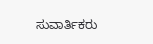ಸುವಾರ್ತಿಕರು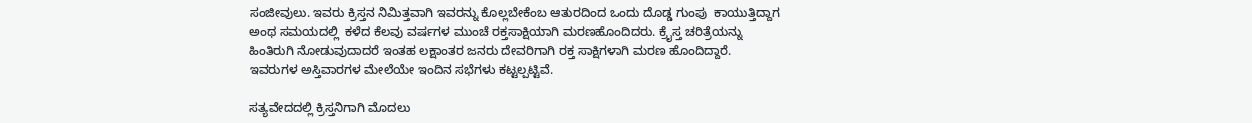ಸಂಜೀವುಲು. ಇವರು ಕ್ರಿಸ್ತನ ನಿಮಿತ್ತವಾಗಿ ಇವರನ್ನು ಕೊಲ್ಲಬೇಕೆಂಬ ಆತುರದಿಂದ ಒಂದು ದೊಡ್ಡ ಗುಂಪು  ಕಾಯುತ್ತಿದ್ದಾಗ ಅಂಥ ಸಮಯದಲ್ಲಿ  ಕಳೆದ ಕೆಲವು ವರ್ಷಗಳ ಮುಂಚೆ ರಕ್ತಸಾಕ್ಷಿಯಾಗಿ ಮರಣಹೊಂದಿದರು. ಕ್ರೈಸ್ತ ಚರಿತ್ರೆಯನ್ನು ಹಿಂತಿರುಗಿ ನೋಡುವುದಾದರೆ ಇಂತಹ ಲಕ್ಷಾಂತರ ಜನರು ದೇವರಿಗಾಗಿ ರಕ್ತ ಸಾಕ್ಷಿಗಳಾಗಿ ಮರಣ ಹೊಂದಿದ್ದಾರೆ. ಇವರುಗಳ ಅಸ್ತಿವಾರಗಳ ಮೇಲೆಯೇ ಇಂದಿನ ಸಭೆಗಳು ಕಟ್ಟಲ್ಪಟ್ಟಿವೆ.

ಸತ್ಯವೇದದಲ್ಲಿ ಕ್ರಿಸ್ತನಿಗಾಗಿ ಮೊದಲು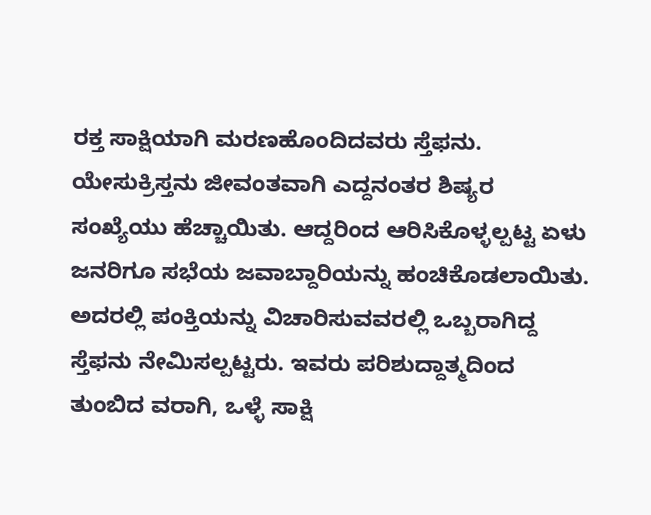ರಕ್ತ ಸಾಕ್ಷಿಯಾಗಿ ಮರಣಹೊಂದಿದವರು ಸ್ತೆಫನು. ಯೇಸುಕ್ರಿಸ್ತನು ಜೀವಂತವಾಗಿ ಎದ್ದನಂತರ ಶಿಷ್ಯರ ಸಂಖ್ಯೆಯು ಹೆಚ್ಚಾಯಿತು. ಆದ್ದರಿಂದ ಆರಿಸಿಕೊಳ್ಳಲ್ಪಟ್ಟ ಏಳು ಜನರಿಗೂ ಸಭೆಯ ಜವಾಬ್ದಾರಿಯನ್ನು ಹಂಚಿಕೊಡಲಾಯಿತು. ಅದರಲ್ಲಿ ಪಂಕ್ತಿಯನ್ನು ವಿಚಾರಿಸುವವರಲ್ಲಿ ಒಬ್ಬರಾಗಿದ್ದ ಸ್ತೆಫನು ನೇಮಿಸಲ್ಪಟ್ಟರು. ಇವರು ಪರಿಶುದ್ದಾತ್ಮದಿಂದ ತುಂಬಿದ ವರಾಗಿ, ಒಳ್ಳೆ ಸಾಕ್ಷಿ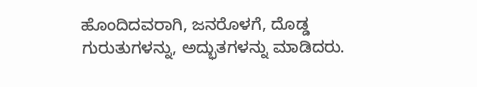ಹೊಂದಿದವರಾಗಿ, ಜನರೊಳಗೆ, ದೊಡ್ಡ ಗುರುತುಗಳನ್ನು, ಅದ್ಭುತಗಳನ್ನು ಮಾಡಿದರು.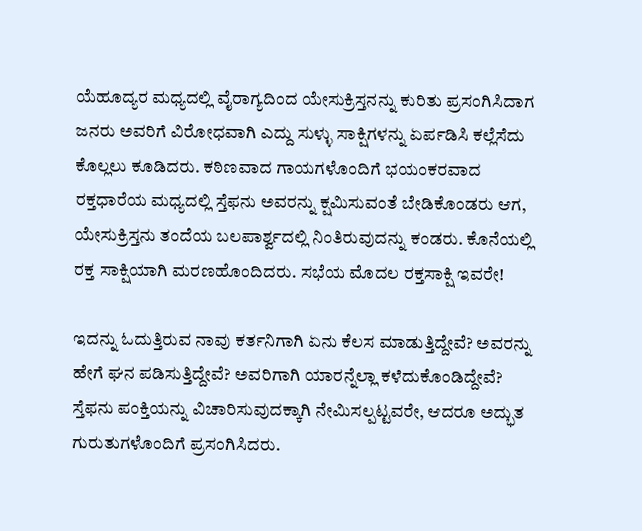ಯೆಹೂದ್ಯರ ಮಧ್ಯದಲ್ಲಿ ವೈರಾಗ್ಯದಿಂದ ಯೇಸುಕ್ರಿಸ್ತನನ್ನು ಕುರಿತು ಪ್ರಸಂಗಿಸಿದಾಗ ಜನರು ಅವರಿಗೆ ವಿರೋಧವಾಗಿ ಎದ್ದು ಸುಳ್ಳು ಸಾಕ್ಷಿಗಳನ್ನು ಏರ್ಪಡಿಸಿ ಕಲ್ಲೆಸೆದು ಕೊಲ್ಲಲು ಕೂಡಿದರು. ಕಠಿಣವಾದ ಗಾಯಗಳೊಂದಿಗೆ ಭಯಂಕರವಾದ ರಕ್ತಧಾರೆಯ ಮಧ್ಯದಲ್ಲಿ ಸ್ತೆಫನು ಅವರನ್ನು ಕ್ಷಮಿಸುವಂತೆ ಬೇಡಿಕೊಂಡರು ಆಗ, ಯೇಸುಕ್ರಿಸ್ತನು ತಂದೆಯ ಬಲಪಾರ್ಶ್ವದಲ್ಲಿ ನಿಂತಿರುವುದನ್ನು ಕಂಡರು. ಕೊನೆಯಲ್ಲಿ ರಕ್ತ ಸಾಕ್ಷಿಯಾಗಿ ಮರಣಹೊಂದಿದರು. ಸಭೆಯ ಮೊದಲ ರಕ್ತಸಾಕ್ಷಿ ಇವರೇ!

ಇದನ್ನು ಓದುತ್ತಿರುವ ನಾವು ಕರ್ತನಿಗಾಗಿ ಏನು ಕೆಲಸ ಮಾಡುತ್ತಿದ್ದೇವೆ? ಅವರನ್ನು ಹೇಗೆ ಘನ ಪಡಿಸುತ್ತಿದ್ದೇವೆ? ಅವರಿಗಾಗಿ ಯಾರನ್ನೆಲ್ಲಾ ಕಳೆದುಕೊಂಡಿದ್ದೇವೆ? ಸ್ತೆಫನು ಪಂಕ್ತಿಯನ್ನು ವಿಚಾರಿಸುವುದಕ್ಕಾಗಿ ನೇಮಿಸಲ್ಪಟ್ಟವರೇ, ಆದರೂ ಅದ್ಭುತ ಗುರುತುಗಳೊಂದಿಗೆ ಪ್ರಸಂಗಿಸಿದರು.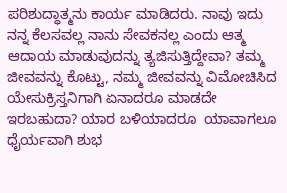ಪರಿಶುದ್ಧಾತ್ಮನು ಕಾರ್ಯ ಮಾಡಿದರು. ನಾವು ಇದು ನನ್ನ ಕೆಲಸವಲ್ಲ ನಾನು ಸೇವಕನಲ್ಲ ಎಂದು ಆತ್ಮ ಆದಾಯ ಮಾಡುವುದನ್ನು ತ್ಯಜಿಸುತ್ತಿದ್ದೇವಾ? ತಮ್ಮ ಜೀವವನ್ನು ಕೊಟ್ಟು, ನಮ್ಮ ಜೀವವನ್ನು ವಿಮೋಚಿಸಿದ ಯೇಸುಕ್ರಿಸ್ತನಿಗಾಗಿ ಏನಾದರೂ ಮಾಡದೇ ಇರಬಹುದಾ? ಯಾರ ಬಳಿಯಾದರೂ  ಯಾವಾಗಲೂ ಧೈರ್ಯವಾಗಿ ಶುಭ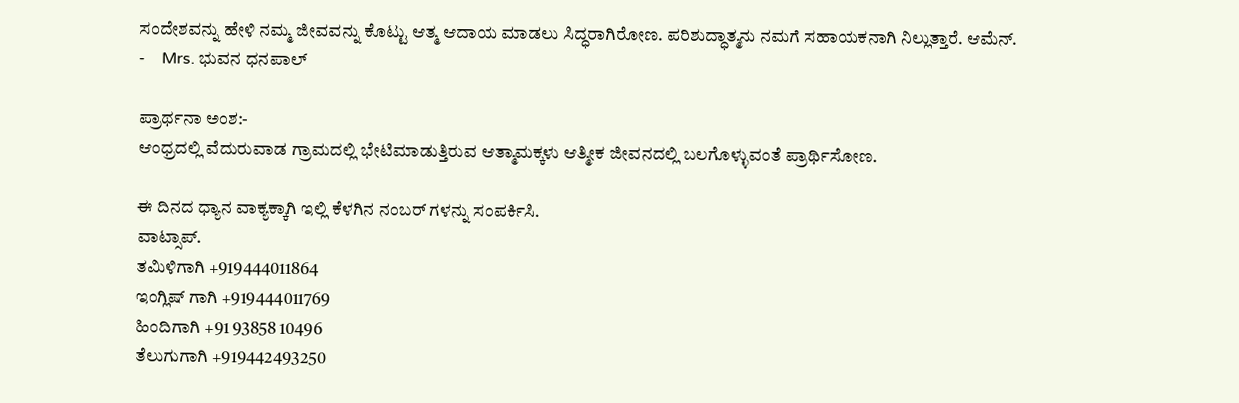ಸಂದೇಶವನ್ನು ಹೇಳಿ ನಮ್ಮ ಜೀವವನ್ನು ಕೊಟ್ಟು ಆತ್ಮ ಆದಾಯ ಮಾಡಲು ಸಿದ್ಧರಾಗಿರೋಣ. ಪರಿಶುದ್ಧಾತ್ಮನು ನಮಗೆ ಸಹಾಯಕನಾಗಿ ನಿಲ್ಲುತ್ತಾರೆ. ಆಮೆನ್.
-    Mrs. ಭುವನ ಧನಪಾಲ್

ಪ್ರಾರ್ಥನಾ ಅಂಶ:-
ಆಂಧ್ರದಲ್ಲಿ ವೆದುರುವಾಡ ಗ್ರಾಮದಲ್ಲಿ ಭೇಟಿಮಾಡುತ್ತಿರುವ ಆತ್ಮಾಮಕ್ಕಳು ಆತ್ಮೀಕ ಜೀವನದಲ್ಲಿ ಬಲಗೊಳ್ಳುವಂತೆ ಪ್ರಾರ್ಥಿಸೋಣ.

ಈ ದಿನದ ಧ್ಯಾನ ವಾಕ್ಯಕ್ಕಾಗಿ ಇಲ್ಲಿ ಕೆಳಗಿನ ನಂಬರ್ ಗಳನ್ನು ಸಂಪರ್ಕಿಸಿ.
ವಾಟ್ಸಾಪ್.
ತಮಿಳಿಗಾಗಿ +919444011864
ಇಂಗ್ಲಿಷ್ ಗಾಗಿ +919444011769
ಹಿಂದಿಗಾಗಿ +91 93858 10496
ತೆಲುಗುಗಾಗಿ +919442493250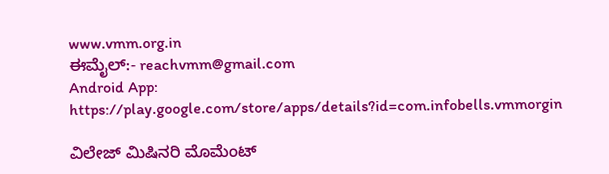www.vmm.org.in
ಈಮೈಲ್:- reachvmm@gmail.com
Android App: https://play.google.com/store/apps/details?id=com.infobells.vmmorgin

ವಿಲೇಜ್ ಮಿಷಿನರಿ ಮೊಮೆಂಟ್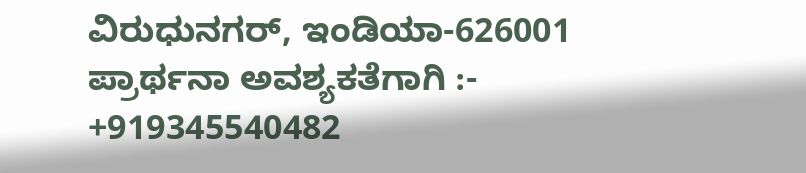ವಿರುಧುನಗರ್, ಇಂಡಿಯಾ-626001
ಪ್ರಾರ್ಥನಾ ಅವಶ್ಯಕತೆಗಾಗಿ :- +919345540482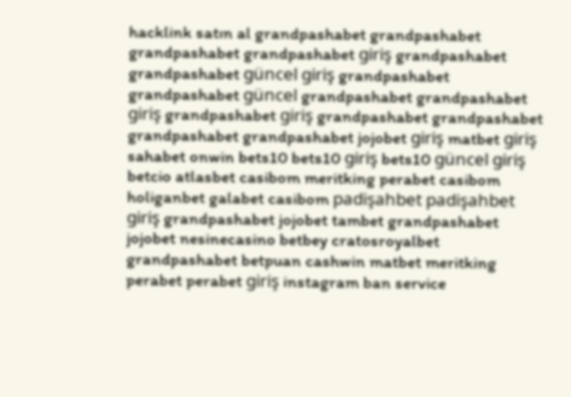hacklink satın al grandpashabet grandpashabet grandpashabet grandpashabet giriş grandpashabet grandpashabet güncel giriş grandpashabet grandpashabet güncel grandpashabet grandpashabet giriş grandpashabet giriş grandpashabet grandpashabet grandpashabet grandpashabet jojobet giriş matbet giriş sahabet onwin bets10 bets10 giriş bets10 güncel giriş betcio atlasbet casibom meritking perabet casibom holiganbet galabet casibom padişahbet padişahbet giriş grandpashabet jojobet tambet grandpashabet jojobet nesinecasino betbey cratosroyalbet grandpashabet betpuan cashwin matbet meritking perabet perabet giriş instagram ban service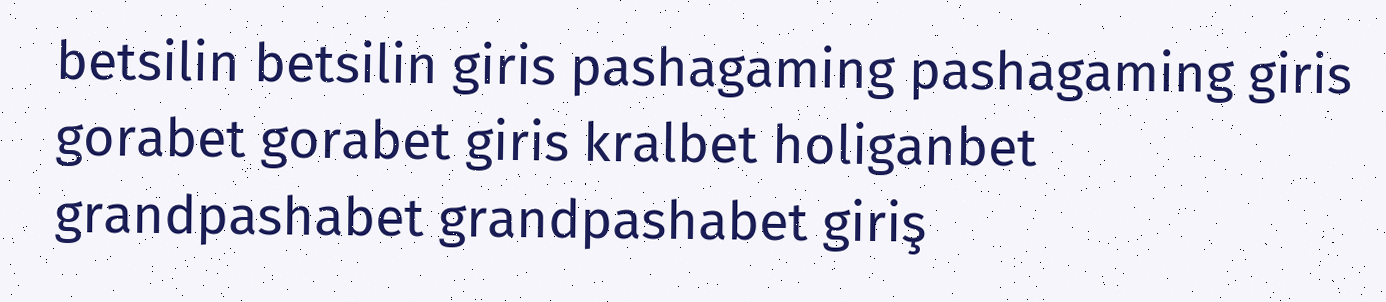betsilin betsilin giris pashagaming pashagaming giris gorabet gorabet giris kralbet holiganbet grandpashabet grandpashabet giriş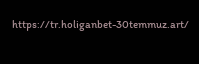https://tr.holiganbet-30temmuz.art/